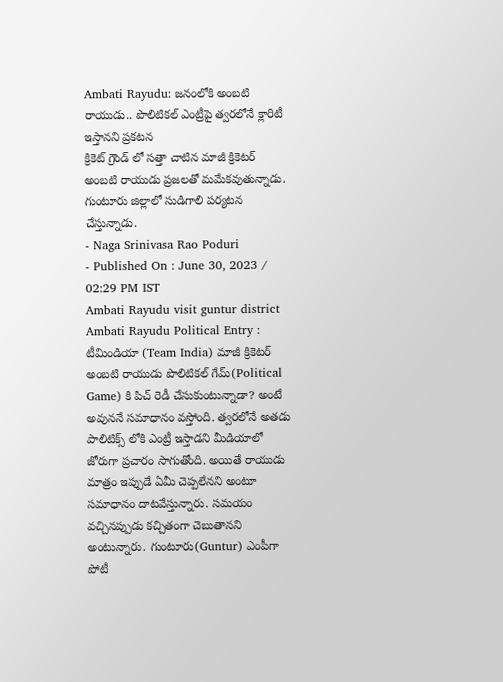Ambati Rayudu: జనంలోకి అంబటి రాయుడు.. పొలిటికల్ ఎంట్రీపై త్వరలోనే క్లారిటీ ఇస్తానని ప్రకటన
క్రికెట్ గ్రౌండ్ లో సత్తా చాటిన మాజీ క్రికెటర్ అంబటి రాయుడు ప్రజలతో మమేకవుతున్నాడు. గుంటూరు జిల్లాలో సుడిగాలి పర్యటన చేస్తున్నాడు.
- Naga Srinivasa Rao Poduri
- Published On : June 30, 2023 / 02:29 PM IST
Ambati Rayudu visit guntur district
Ambati Rayudu Political Entry : టీమిండియా (Team India) మాజీ క్రికెటర్ అంబటి రాయుడు పొలిటికల్ గేమ్(Political Game) కి పిచ్ రెడీ చేసుకుంటున్నాడా? అంటే అవుననే సమాధానం వస్తోంది. త్వరలోనే అతడు పాలిటిక్స్ లోకి ఎంట్రీ ఇస్తాడని మీడియాలో జోరుగా ప్రచారం సాగుతోంది. అయితే రాయుడు మాత్రం ఇప్పుడే ఏమీ చెప్పలేనని అంటూ సమాధానం దాటవేస్తున్నారు. సమయం వచ్చినప్పుడు కచ్చితంగా చెబుతానని అంటున్నారు. గుంటూరు(Guntur) ఎంపీగా పోటీ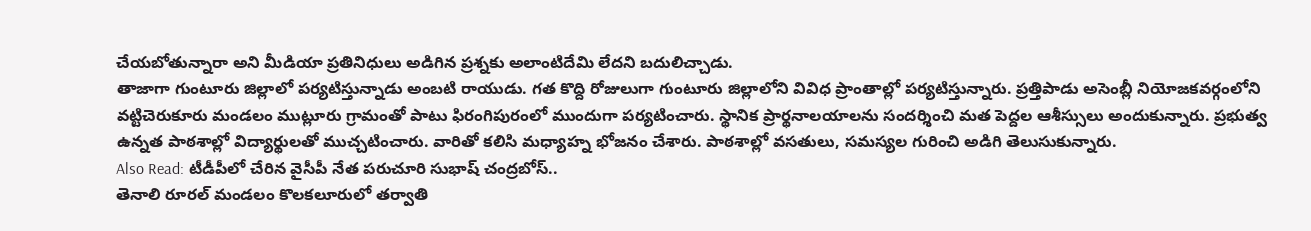చేయబోతున్నారా అని మీడియా ప్రతినిధులు అడిగిన ప్రశ్నకు అలాంటిదేమి లేదని బదులిచ్చాడు.
తాజాగా గుంటూరు జిల్లాలో పర్యటిస్తున్నాడు అంబటి రాయుడు. గత కొద్ది రోజులుగా గుంటూరు జిల్లాలోని వివిధ ప్రాంతాల్లో పర్యటిస్తున్నారు. ప్రత్తిపాడు అసెంబ్లీ నియోజకవర్గంలోని వట్టిచెరుకూరు మండలం ముట్లూరు గ్రామంతో పాటు ఫిరంగిపురంలో ముందుగా పర్యటించారు. స్థానిక ప్రార్థనాలయాలను సందర్శించి మత పెద్దల ఆశీస్సులు అందుకున్నారు. ప్రభుత్వ ఉన్నత పాఠశాల్లో విద్యార్థులతో ముచ్చటించారు. వారితో కలిసి మధ్యాహ్న భోజనం చేశారు. పాఠశాల్లో వసతులు, సమస్యల గురించి అడిగి తెలుసుకున్నారు.
Also Read: టీడీపీలో చేరిన వైసీపీ నేత పరుచూరి సుభాష్ చంద్రబోస్..
తెనాలి రూరల్ మండలం కొలకలూరులో తర్వాతి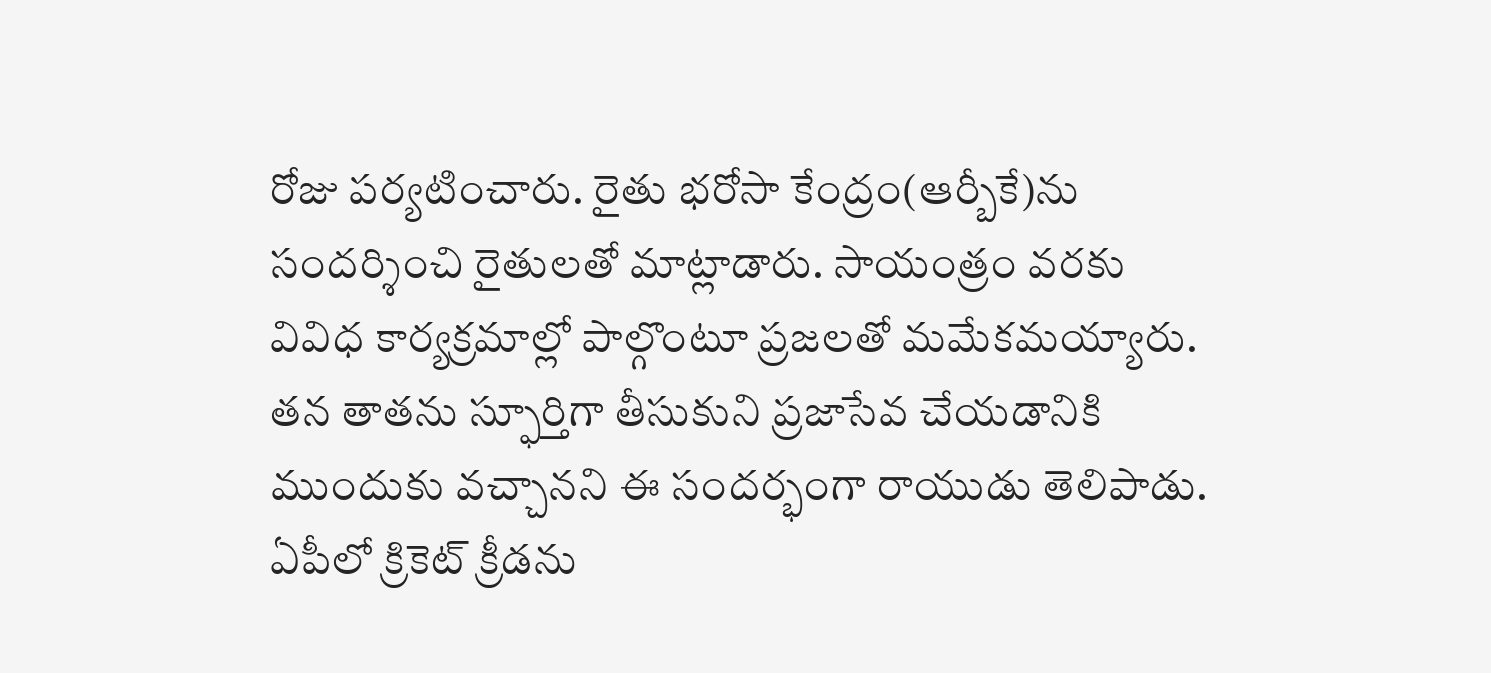రోజు పర్యటించారు. రైతు భరోసా కేంద్రం(ఆర్బీకే)ను సందర్శించి రైతులతో మాట్లాడారు. సాయంత్రం వరకు వివిధ కార్యక్రమాల్లో పాల్గొంటూ ప్రజలతో మమేకమయ్యారు. తన తాతను స్ఫూర్తిగా తీసుకుని ప్రజాసేవ చేయడానికి ముందుకు వచ్చానని ఈ సందర్భంగా రాయుడు తెలిపాడు. ఏపీలో క్రికెట్ క్రీడను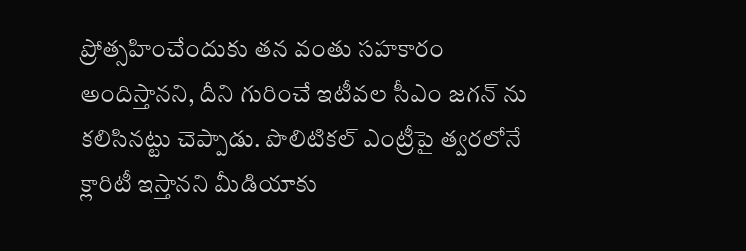ప్రోత్సహించేందుకు తన వంతు సహకారం అందిస్తానని, దీని గురించే ఇటీవల సీఎం జగన్ ను కలిసినట్టు చెప్పాడు. పొలిటికల్ ఎంట్రీపై త్వరలోనే క్లారిటీ ఇస్తానని మీడియాకు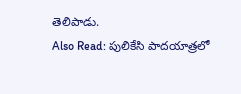తెలిపాడు.
Also Read: పులికేసి పాదయాత్రలో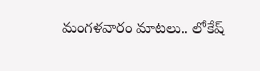మంగళవారం మాటలు.. లోకేష్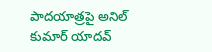పాదయాత్రపై అనిల్ కుమార్ యాదవ్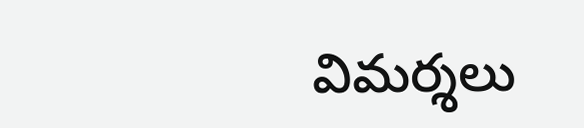విమర్శలు